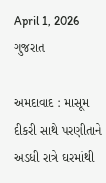April 1, 2026
ગુજરાત

અમદાવાદ : માસૂમ દીકરી સાથે પરણીતાને અડધી રાત્રે ઘરમાંથી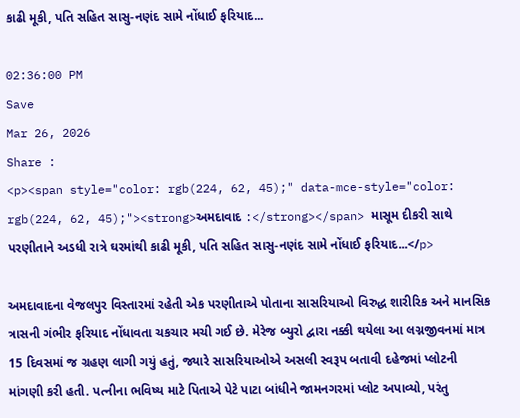કાઢી મૂકી, પતિ સહિત સાસુ-નણંદ સામે નોંધાઈ ફરિયાદ...

02:36:00 PM
Save
Mar 26, 2026
Share :
<p><span style="color: rgb(224, 62, 45);" data-mce-style="color: rgb(224, 62, 45);"><strong>અમદાવાદ :</strong></span> માસૂમ દીકરી સાથે પરણીતાને અડધી રાત્રે ઘરમાંથી કાઢી મૂકી, પતિ સહિત સાસુ-નણંદ સામે નોંધાઈ ફરિયાદ...</p>

અમદાવાદના વેજલપુર વિસ્તારમાં રહેતી એક પરણીતાએ પોતાના સાસરિયાઓ વિરુદ્ધ શારીરિક અને માનસિક ત્રાસની ગંભીર ફરિયાદ નોંધાવતા ચકચાર મચી ગઈ છે. મેરેજ બ્યુરો દ્વારા નક્કી થયેલા આ લગ્નજીવનમાં માત્ર 15 દિવસમાં જ ગ્રહણ લાગી ગયું હતું, જ્યારે સાસરિયાઓએ અસલી સ્વરૂપ બતાવી દહેજમાં પ્લોટની માંગણી કરી હતી. પત્નીના ભવિષ્ય માટે પિતાએ પેટે પાટા બાંધીને જામનગરમાં પ્લોટ અપાવ્યો, પરંતુ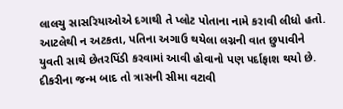લાલચુ સાસરિયાઓએ દગાથી તે પ્લોટ પોતાના નામે કરાવી લીધો હતો. આટલેથી ન અટકતા, પતિના અગાઉ થયેલા લગ્નની વાત છુપાવીને યુવતી સાથે છેતરપિંડી કરવામાં આવી હોવાનો પણ પર્દાફાશ થયો છે. દીકરીના જન્મ બાદ તો ત્રાસની સીમા વટાવી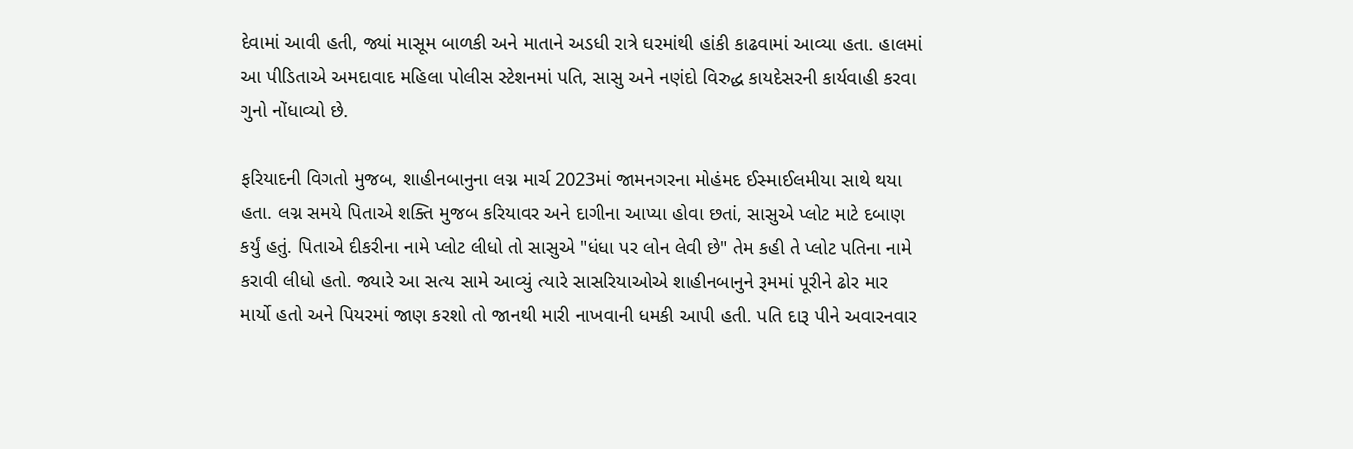દેવામાં આવી હતી, જ્યાં માસૂમ બાળકી અને માતાને અડધી રાત્રે ઘરમાંથી હાંકી કાઢવામાં આવ્યા હતા. હાલમાં આ પીડિતાએ અમદાવાદ મહિલા પોલીસ સ્ટેશનમાં પતિ, સાસુ અને નણંદો વિરુદ્ધ કાયદેસરની કાર્યવાહી કરવા ગુનો નોંધાવ્યો છે.

ફરિયાદની વિગતો મુજબ, શાહીનબાનુના લગ્ન માર્ચ 2023માં જામનગરના મોહંમદ ઈસ્માઈલમીયા સાથે થયા હતા. લગ્ન સમયે પિતાએ શક્તિ મુજબ કરિયાવર અને દાગીના આપ્યા હોવા છતાં, સાસુએ પ્લોટ માટે દબાણ કર્યું હતું. પિતાએ દીકરીના નામે પ્લોટ લીધો તો સાસુએ "ધંધા પર લોન લેવી છે" તેમ કહી તે પ્લોટ પતિના નામે કરાવી લીધો હતો. જ્યારે આ સત્ય સામે આવ્યું ત્યારે સાસરિયાઓએ શાહીનબાનુને રૂમમાં પૂરીને ઢોર માર માર્યો હતો અને પિયરમાં જાણ કરશો તો જાનથી મારી નાખવાની ધમકી આપી હતી. પતિ દારૂ પીને અવારનવાર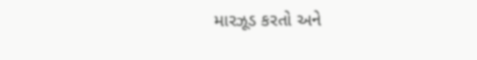મારઝૂડ કરતો અને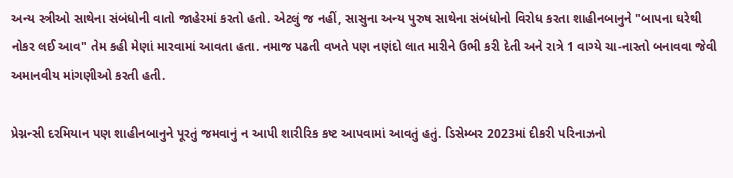અન્ય સ્ત્રીઓ સાથેના સંબંધોની વાતો જાહેરમાં કરતો હતો. એટલું જ નહીં, સાસુના અન્ય પુરુષ સાથેના સંબંધોનો વિરોધ કરતા શાહીનબાનુને "બાપના ઘરેથી નોકર લઈ આવ" તેમ કહી મેણાં મારવામાં આવતા હતા. નમાજ પઢતી વખતે પણ નણંદો લાત મારીને ઉભી કરી દેતી અને રાત્રે 1 વાગ્યે ચા-નાસ્તો બનાવવા જેવી અમાનવીય માંગણીઓ કરતી હતી.

પ્રેગ્નન્સી દરમિયાન પણ શાહીનબાનુને પૂરતું જમવાનું ન આપી શારીરિક કષ્ટ આપવામાં આવતું હતું. ડિસેમ્બર 2023માં દીકરી પરિનાઝનો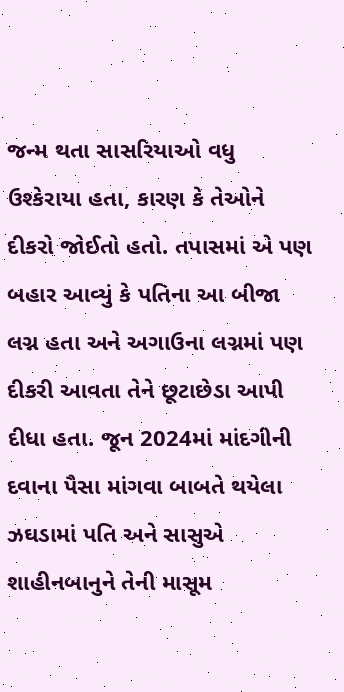જન્મ થતા સાસરિયાઓ વધુ ઉશ્કેરાયા હતા, કારણ કે તેઓને દીકરો જોઈતો હતો. તપાસમાં એ પણ બહાર આવ્યું કે પતિના આ બીજા લગ્ન હતા અને અગાઉના લગ્નમાં પણ દીકરી આવતા તેને છૂટાછેડા આપી દીધા હતા. જૂન 2024માં માંદગીની દવાના પૈસા માંગવા બાબતે થયેલા ઝઘડામાં પતિ અને સાસુએ શાહીનબાનુને તેની માસૂમ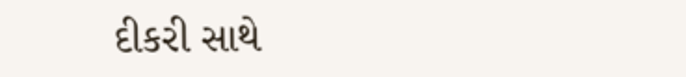દીકરી સાથે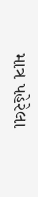માત્ર પહેરેલા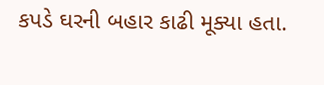કપડે ઘરની બહાર કાઢી મૂક્યા હતા.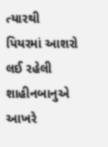ત્યારથી પિયરમાં આશરો લઈ રહેલી શાહીનબાનુએ આખરે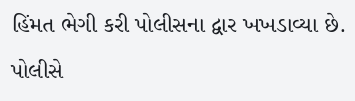હિંમત ભેગી કરી પોલીસના દ્વાર ખખડાવ્યા છે. પોલીસે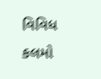વિવિધ કલમો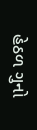હેઠળ ગુનો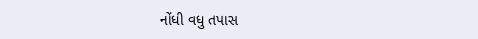નોંધી વધુ તપાસ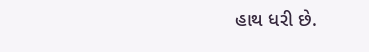હાથ ધરી છે.